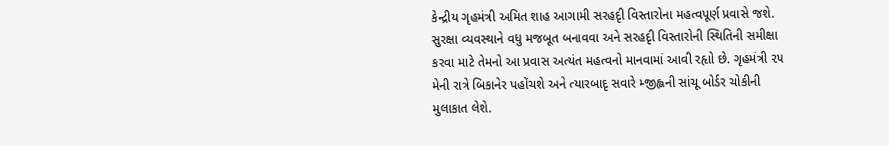કેન્દ્રીય ગૃહમંત્રી અમિત શાહ આગામી સરહદૃી વિસ્તારોના મહત્વપૂર્ણ પ્રવાસે જશે. સુરક્ષા વ્યવસ્થાને વધુ મજબૂત બનાવવા અને સરહદૃી વિસ્તારોની સ્થિતિની સમીક્ષા કરવા માટે તેમનો આ પ્રવાસ અત્યંત મહત્વનો માનવામાં આવી રહૃાો છે. ગૃહમંત્રી ૨૫ મેની રાત્રે બિકાનેર પહોંચશે અને ત્યારબાદૃ સવારે મ્જીહ્લની સાંચૂ બોર્ડર ચોકીની મુલાકાત લેશે.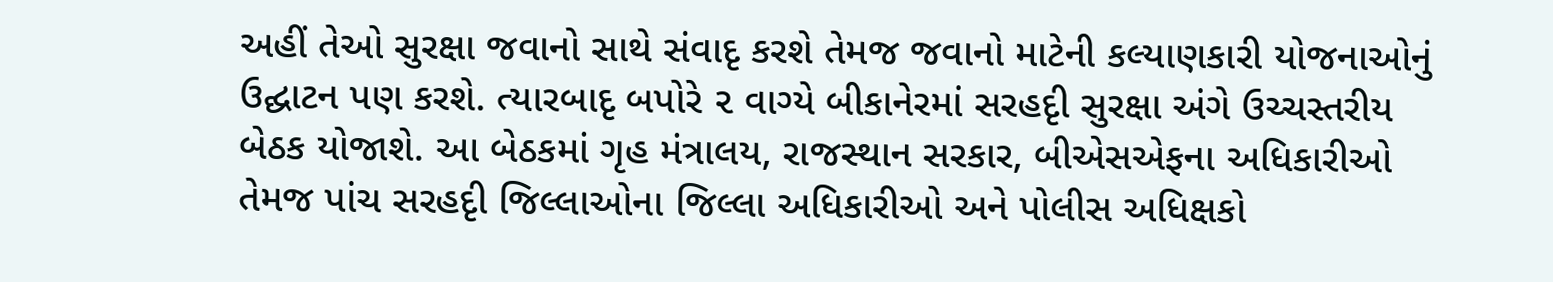અહીં તેઓ સુરક્ષા જવાનો સાથે સંવાદૃ કરશે તેમજ જવાનો માટેની કલ્યાણકારી યોજનાઓનું ઉદ્ઘાટન પણ કરશે. ત્યારબાદૃ બપોરે ૨ વાગ્યે બીકાનેરમાં સરહદૃી સુરક્ષા અંગે ઉચ્ચસ્તરીય બેઠક યોજાશે. આ બેઠકમાં ગૃહ મંત્રાલય, રાજસ્થાન સરકાર, બીએસએફના અધિકારીઓ તેમજ પાંચ સરહદૃી જિલ્લાઓના જિલ્લા અધિકારીઓ અને પોલીસ અધિક્ષકો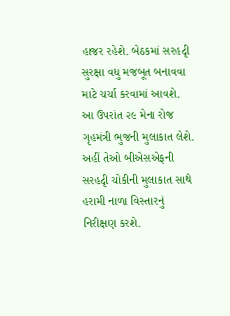હાજર રહેશે. બેઠકમાં સરહદૃી સુરક્ષા વધુ મજબૂત બનાવવા માટે ચર્ચા કરવામાં આવશે.
આ ઉપરાંત ૨૯ મેના રોજ ગૃહમંત્રી ભુજની મુલાકાત લેશે. અહીં તેઓ બીએસએફની સરહદૃી ચોકીની મુલાકાત સાથે હરામી નાળા વિસ્તારનું નિરીક્ષણ કરશે.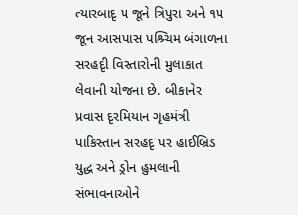ત્યારબાદૃ ૫ જૂને ત્રિપુરા અને ૧૫ જૂન આસપાસ પશ્ર્ચિમ બંગાળના સરહદૃી વિસ્તારોની મુલાકાત લેવાની યોજના છે. બીકાનેર પ્રવાસ દૃરમિયાન ગૃહમંત્રી પાકિસ્તાન સરહદૃ પર હાઈબ્રિડ યુદ્ધ અને ડ્રોન હુમલાની સંભાવનાઓને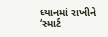ધ્યાનમાં રાખીને ‘સ્માર્ટ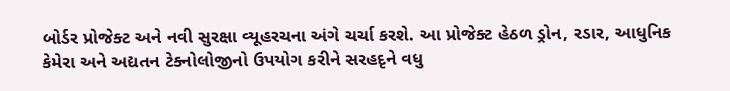બોર્ડર પ્રોજેક્ટ અને નવી સુરક્ષા વ્યૂહરચના અંગે ચર્ચા કરશે. આ પ્રોજેક્ટ હેઠળ ડ્રોન, રડાર, આધુનિક કેમેરા અને અદ્યતન ટેક્નોલોજીનો ઉપયોગ કરીને સરહદૃને વધુ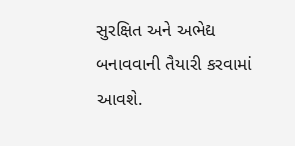સુરક્ષિત અને અભેદ્ય બનાવવાની તૈયારી કરવામાં આવશે.